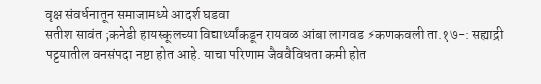वृक्ष संवर्धनातून समाजामध्ये आदर्श घडवा
सतीश सावंत ;कनेडी हायस्कूलच्या विद्यार्थ्यांकडून रायवळ आंबा लागवड ⚡कणकवली ता.१७-: सह्याद्री पट्टयातील वनसंपदा नष्टा होत आहे. याचा परिणाम जैववैविधता कमी होत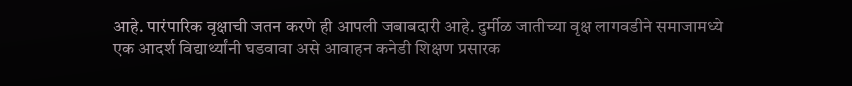आहे. पारंपारिक वृक्षाची जतन करणे ही आपली जबाबदारी आहे. दुर्मीळ जातीच्या वृक्ष लागवडीने समाजामध्ये एक आदर्श विद्यार्थ्यांनी घडवावा असे आवाहन कनेडी शिक्षण प्रसारक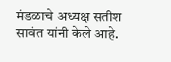मंडळाचे अध्यक्ष सतीश सावंत यांनी केले आहे.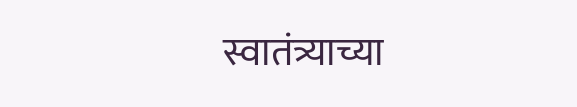स्वातंत्र्याच्या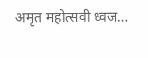अमृत महोत्सवी ध्वज…